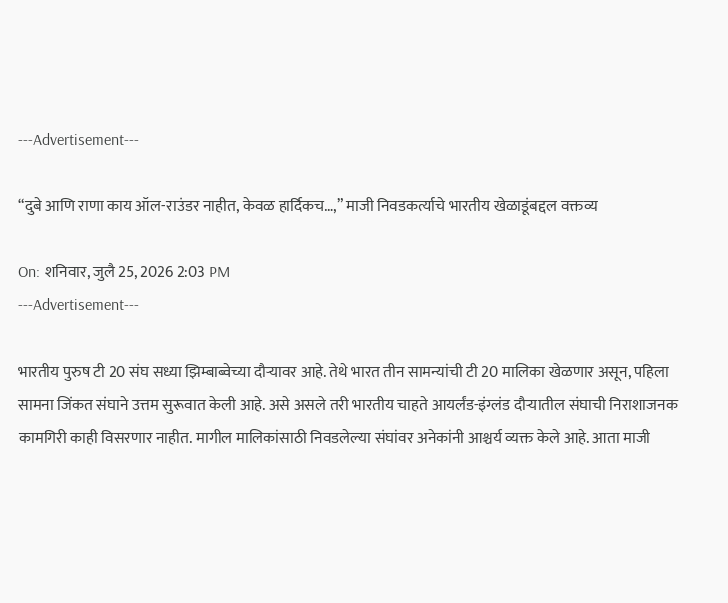---Advertisement---

“दुबे आणि राणा काय ऑल-राउंडर नाहीत, केवळ हार्दिकच…,” माजी निवडकर्त्याचे भारतीय खेळाडूंबद्दल वक्तव्य

On: शनिवार, जुलै 25, 2026 2:03 PM
---Advertisement---

भारतीय पुरुष टी 20 संघ सध्या झिम्बाब्वेच्या दौऱ्यावर आहे. तेथे भारत तीन सामन्यांची टी 20 मालिका खेळणार असून, पहिला सामना जिंकत संघाने उत्तम सुरूवात केली आहे. असे असले तरी भारतीय चाहते आयर्लंड-इंग्लंड दौऱ्यातील संघाची निराशाजनक कामगिरी काही विसरणार नाहीत. मागील मालिकांसाठी निवडलेल्या संघांवर अनेकांनी आश्चर्य व्यक्त केले आहे. आता माजी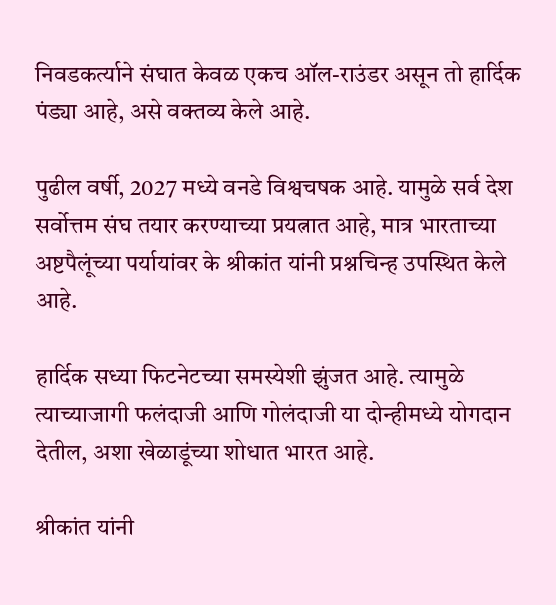निवडकर्त्याने संघात केवळ एकच ऑल-राउंडर असून तो हार्दिक पंड्या आहे, असे वक्तव्य केले आहे.

पुढील वर्षी, 2027 मध्ये वनडे विश्वचषक आहे. यामुळे सर्व देश सर्वोत्तम संघ तयार करण्याच्या प्रयत्नात आहे, मात्र भारताच्या अष्टपैलूंच्या पर्यायांवर के श्रीकांत यांनी प्रश्नचिन्ह उपस्थित केले आहे.

हार्दिक सध्या फिटनेटच्या समस्येशी झुंजत आहे. त्यामुळे त्याच्याजागी फलंदाजी आणि गोलंदाजी या दोन्हीमध्ये योगदान देतील, अशा खेळाडूंच्या शोधात भारत आहे.

श्रीकांत यांनी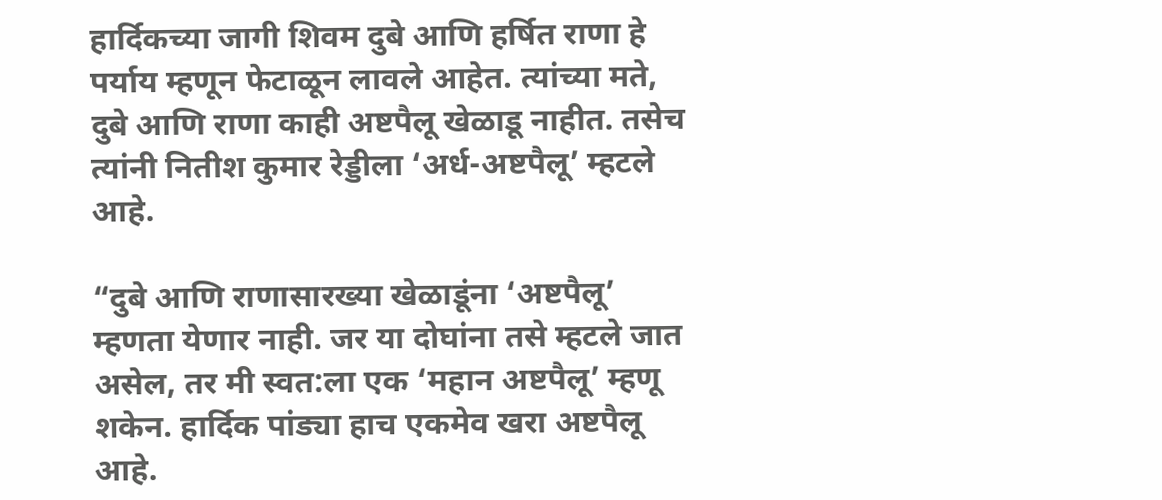हार्दिकच्या जागी शिवम दुबे आणि हर्षित राणा हे पर्याय म्हणून फेटाळून लावले आहेत. त्यांच्या मते, दुबे आणि राणा काही अष्टपैलू खेळाडू नाहीत. तसेच त्यांनी नितीश कुमार रेड्डीला ‘अर्ध-अष्टपैलू’ म्हटले आहे.

“दुबे आणि राणासारख्या खेळाडूंना ‘अष्टपैलू’ म्हणता येणार नाही. जर या दोघांना तसे म्हटले जात असेल, तर मी स्वत:ला एक ‘महान अष्टपैलू’ म्हणू शकेन. हार्दिक पांड्या हाच एकमेव खरा अष्टपैलू आहे.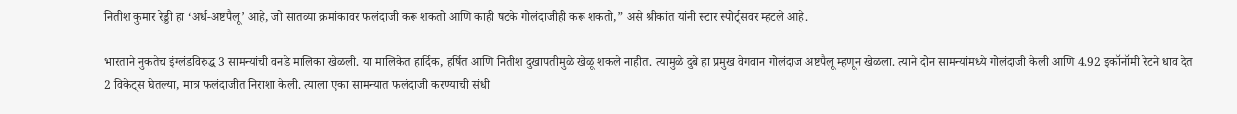नितीश कुमार रेड्डी हा ‘अर्ध-अष्टपैलू’ आहे, जो सातव्या क्रमांकावर फलंदाजी करू शकतो आणि काही षटके गोलंदाजीही करू शकतो,” असे श्रीकांत यांनी स्टार स्पोर्ट्सवर म्हटले आहे.

भारताने नुकतेच इंग्लंडविरुद्ध 3 सामन्यांची वनडे मालिका खेळली. या मालिकेत हार्दिक, हर्षित आणि नितीश दुखापतीमुळे खेळू शकले नाहीत. त्यामुळे दुबे हा प्रमुख वेगवान गोलंदाज अष्टपैलू म्हणून खेळला. त्याने दोन सामन्यांमध्ये गोलंदाजी केली आणि 4.92 इकॉनॉमी रेटने धाव देत 2 विकेट्स घेतल्या, मात्र फलंदाजीत निराशा केली. त्याला एका सामन्यात फलंदाजी करण्याची संधी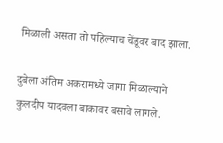मिळाली असता तो पहिल्याच चेंडूवर बाद झाला.

दुबेला अंतिम अकरामध्ये जागा मिळाल्याने कुलदीप यादवला बाकावर बसावे लागले.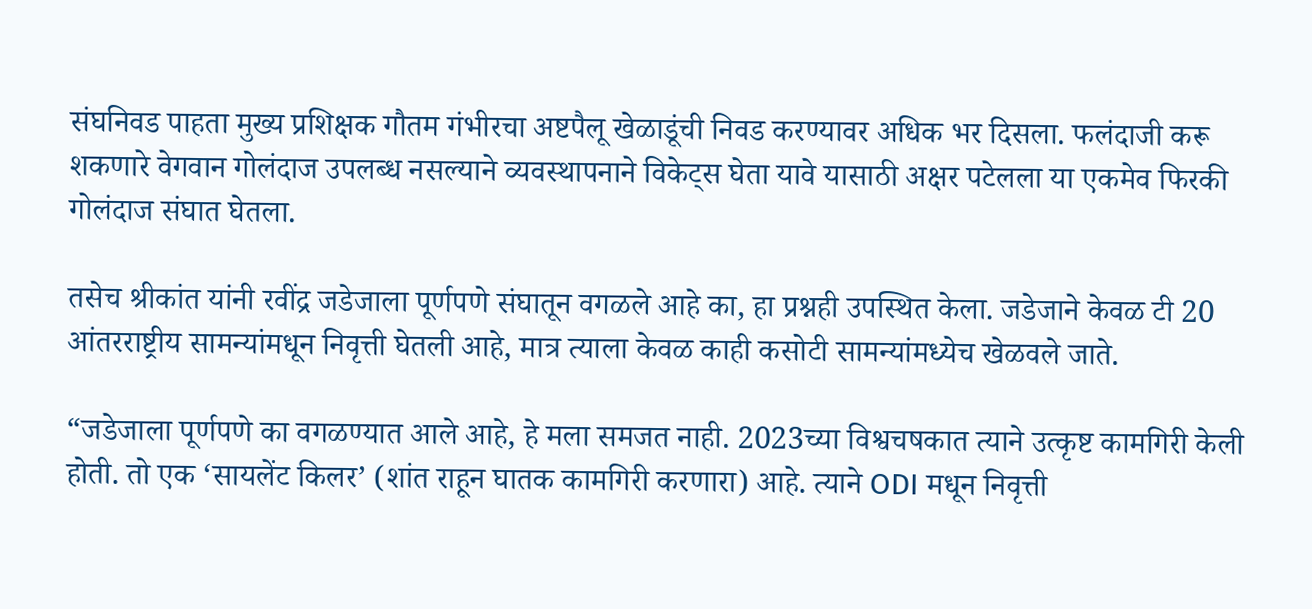संघनिवड पाहता मुख्य प्रशिक्षक गौतम गंभीरचा अष्टपैलू खेळाडूंची निवड करण्यावर अधिक भर दिसला. फलंदाजी करू शकणारे वेगवान गोलंदाज उपलब्ध नसल्याने व्यवस्थापनाने विकेट्स घेता यावे यासाठी अक्षर पटेलला या एकमेव फिरकी गोलंदाज संघात घेतला.

तसेच श्रीकांत यांनी रवींद्र जडेजाला पूर्णपणे संघातून वगळले आहे का, हा प्रश्नही उपस्थित केला. जडेजाने केवळ टी 20 आंतरराष्ट्रीय सामन्यांमधून निवृत्ती घेतली आहे, मात्र त्याला केवळ काही कसोटी सामन्यांमध्येच खेळवले जाते.

“जडेजाला पूर्णपणे का वगळण्यात आले आहे, हे मला समजत नाही. 2023च्या विश्वचषकात त्याने उत्कृष्ट कामगिरी केली होती. तो एक ‘सायलेंट किलर’ (शांत राहून घातक कामगिरी करणारा) आहे. त्याने ODI मधून निवृत्ती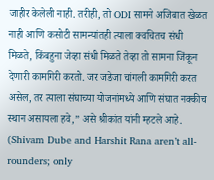जाहीर केलेली नाही. तरीही, तो ODI सामने अजिबात खेळत नाही आणि कसोटी सामन्यांतही त्याला क्वचितच संधी मिळते, किंबहुना जेव्हा संधी मिळते तेव्हा तो सामना जिंकून देणारी कामगिरी करतो. जर जडेजा चांगली कामगिरी करत असेल, तर त्याला संघाच्या योजनांमध्ये आणि संघात नक्कीच स्थान असायला हवे,” असे श्रीकांत यांनी म्हटले आहे. (Shivam Dube and Harshit Rana aren’t all-rounders; only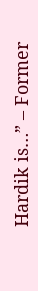Hardik is…” – Former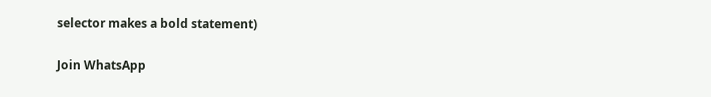selector makes a bold statement)

Join WhatsApp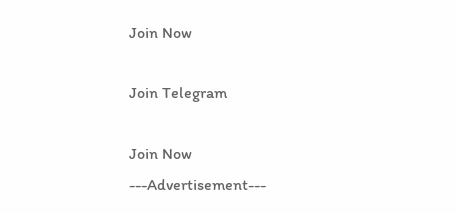Join Now

Join Telegram

Join Now
---Advertisement---